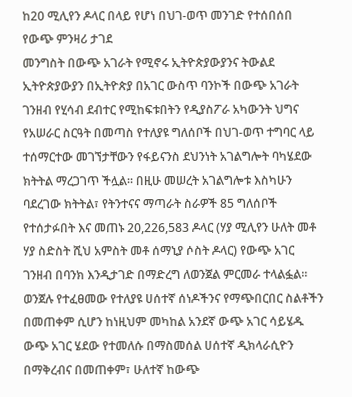ከ20 ሚሊየን ዶላር በላይ የሆነ በህገ-ወጥ መንገድ የተሰበሰበ የውጭ ምንዛሪ ታገደ
መንግስት በውጭ አገራት የሚኖሩ ኢትዮጵያውያንና ትውልደ ኢትዮጵያውያን በኢትዮጵያ በአገር ውስጥ ባንኮች በውጭ አገራት ገንዘብ የሂሳብ ደብተር የሚከፍቱበትን የዲያስፖራ አካውንት ህግና የአሠራር ስርዓት በመጣስ የተለያዩ ግለሰቦች በህገ-ወጥ ተግባር ላይ ተሰማርተው መገኘታቸውን የፋይናንስ ደህንነት አገልግሎት ባካሄደው ክትትል ማረጋገጥ ችሏል። በዚሁ መሠረት አገልግሎቱ እስካሁን ባደረገው ክትትል፣ የትንተናና ማጣራት ስራዎች 85 ግለሰቦች የተሰታፉበት እና መጠኑ 20,226,583 ዶላር (ሃያ ሚሊየን ሁለት መቶ ሃያ ስድስት ሺህ አምስት መቶ ሰማኒያ ሶስት ዶላር) የውጭ አገር ገንዘብ በባንክ እንዲታገድ በማድረግ ለወንጀል ምርመራ ተላልፏል።
ወንጀሉ የተፈፀመው የተለያዩ ሀሰተኛ ሰነዶችንና የማጭበርበር ስልቶችን በመጠቀም ሲሆን ከነዚህም መካከል አንደኛ ውጭ አገር ሳይሄዱ ውጭ አገር ሄደው የተመለሱ በማስመሰል ሀሰተኛ ዲክላራሲዮን በማቅረብና በመጠቀም፣ ሁለተኛ ከውጭ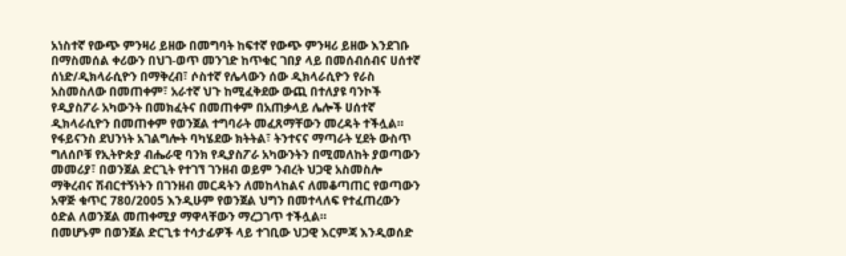አነስተኛ የውጭ ምንዛሪ ይዘው በመግባት ከፍተኛ የውጭ ምንዛሪ ይዘው እንደገቡ በማስመሰል ቀሪውን በህገ-ወጥ መንገድ ከጥቁር ገበያ ላይ በመሰብሰብና ሀሰተኛ ሰነድ/ዲክላራሲዮን በማቅረብ፣ ሶስተኛ የሌላውን ሰው ዲክላራሲዮን የራስ አስመስለው በመጠቀም፣ አራተኛ ህጉ ከሚፈቅደው ውጪ በተለያዩ ባንኮች የዲያስፖራ አካውንት በመክፈትና በመጠቀም በአጠቃላይ ሌሎች ሀሰተኛ ዲክላራሲዮን በመጠቀም የወንጀል ተግባራት መፈጸማቸውን መረዳት ተችሏል።
የፋይናንስ ደህንነት አገልግሎት ባካሄደው ክትትል፣ ትንተናና ማጣራት ሂደት ውስጥ ግለሰቦቹ የኢትዮጵያ ብሔራዊ ባንክ የዲያስፖራ አካውንትን በሚመለከት ያወጣውን መመሪያ፣ በወንጀል ድርጊት የተገኘ ገንዘብ ወይም ንብረት ህጋዊ አስመስሎ ማቅረብና ሽብርተኝነትን በገንዘብ መርዳትን ለመከላከልና ለመቆጣጠር የወጣውን አዋጅ ቁጥር 780/2005 እንዲሁም የወንጀል ህግን በመተላለፍ የተፈጠረውን ዕድል ለወንጀል መጠቀሚያ ማዋላቸውን ማረጋገጥ ተችሏል።
በመሆኑም በወንጀል ድርጊቱ ተሳታፊዎች ላይ ተገቢው ህጋዊ እርምጃ እንዲወሰድ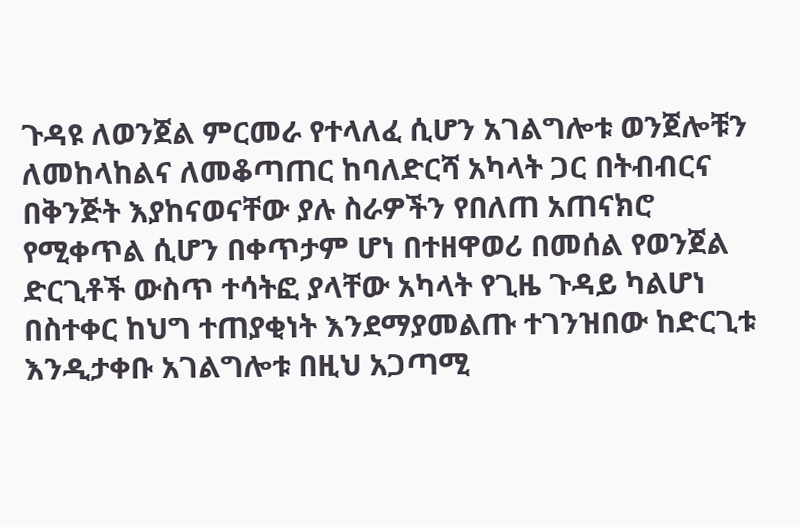ጉዳዩ ለወንጀል ምርመራ የተላለፈ ሲሆን አገልግሎቱ ወንጀሎቹን ለመከላከልና ለመቆጣጠር ከባለድርሻ አካላት ጋር በትብብርና በቅንጅት እያከናወናቸው ያሉ ስራዎችን የበለጠ አጠናክሮ የሚቀጥል ሲሆን በቀጥታም ሆነ በተዘዋወሪ በመሰል የወንጀል ድርጊቶች ውስጥ ተሳትፎ ያላቸው አካላት የጊዜ ጉዳይ ካልሆነ በስተቀር ከህግ ተጠያቂነት እንደማያመልጡ ተገንዝበው ከድርጊቱ እንዲታቀቡ አገልግሎቱ በዚህ አጋጣሚ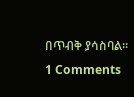በጥብቅ ያሳስባል።
1 Comments